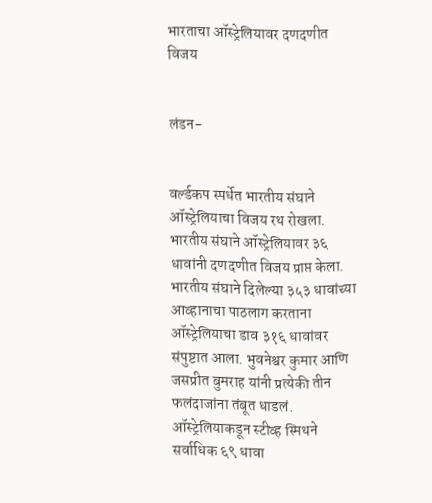भारताचा ऑस्ट्रेलियावर दणदणीत विजय


लंडन-


वर्ल्डकप स्पर्धेत भारतीय संघाने ऑस्ट्रेलियाचा विजय रथ रोखला. भारतीय संघाने ऑस्ट्रेलियावर ३६ धावांनी दणदणीत विजय प्राप्त केला.
भारतीय संघाने दिलेल्या ३५३ धावांच्या आव्हानाचा पाठलाग करताना ऑस्ट्रेलियाचा डाव ३१६ धावांवर संपुष्टात आला. भुवनेश्वर कुमार आणि जसप्रीत बुमराह यांनी प्रत्येकी तीन फलंदाजांना तंबूत धाडलं. ऑस्ट्रेलियाकडून स्टीव्ह स्मिथने सर्वाधिक ६९ धावा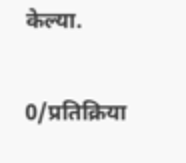केल्या.

0/प्रतिक्रिया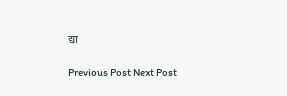द्या

Previous Post Next Post